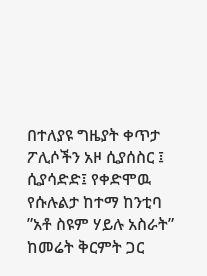በተለያዩ ግዜያት ቀጥታ ፖሊሶችን አዞ ሲያሰስር ፤ ሲያሳድድ፤ የቀድሞዉ የሱሉልታ ከተማ ከንቲባ ”አቶ ስዩም ሃይሉ አስራት” ከመሬት ቅርምት ጋር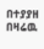በተያያዘ በዛሬዉ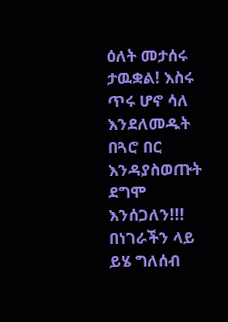ዕለት መታሰሩ ታዉቋል! እስሩ ጥሩ ሆኖ ሳለ እንደለመዱት በጓሮ በር እንዳያስወጡት ደግሞ እንሰጋለን!!! በነገራችን ላይ ይሄ ግለሰብ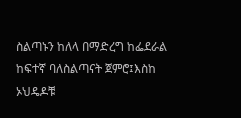ስልጣኑን ከለላ በማድረግ ከፌደራል ከፍተኛ ባለስልጣናት ጀምሮ፤እስከ ኦህዴዶቹ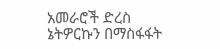አመራሮች ድረስ ኔትዎርኩን በማስፋፋት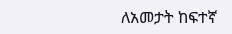ለአመታት ከፍተኛ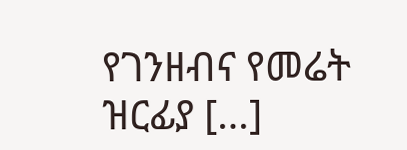የገንዘብና የመሬት ዝርፊያ […]